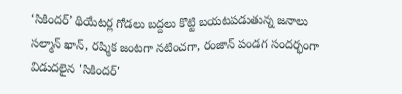‘సికిందర్’ థియేటర్ల గోడలు బద్దలు కొట్టి బయటపడుతున్న జనాలు
సల్మాన్ ఖాన్, రష్మిక జంటగా నటించగా, రంజాన్ పండగ సందర్భంగా విడుదలైన 'సికిందర్'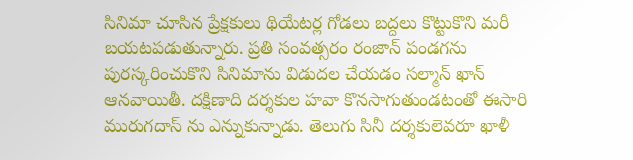సినిమా చూసిన ప్రేక్షకులు థియేటర్ల గోడలు బద్దలు కొట్టుకొని మరీ బయటపడుతున్నారు. ప్రతి సంవత్సరం రంజాన్ పండగను పురస్కరించుకొని సినిమాను విడుదల చేయడం సల్మాన్ ఖాన్ ఆనవాయితీ. దక్షిణాది దర్శకుల హవా కొనసాగుతుండటంతో ఈసారి మురుగదాస్ ను ఎన్నుకున్నాడు. తెలుగు సినీ దర్శకులెవరూ ఖాళీ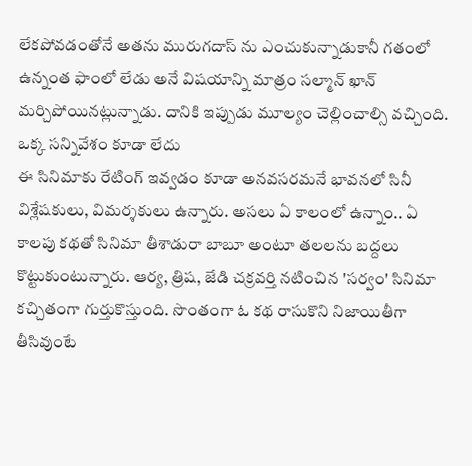లేకపోవడంతోనే అతను మురుగదాస్ ను ఎంచుకున్నాడుకానీ గతంలో ఉన్నంత ఫాంలో లేడు అనే విషయాన్ని మాత్రం సల్మాన్ ఖాన్ మర్చిపోయినట్లున్నాడు. దానికి ఇప్పుడు మూల్యం చెల్లించాల్సి వచ్చింది.
ఒక్క సన్నివేశం కూడా లేదు
ఈ సినిమాకు రేటింగ్ ఇవ్వడం కూడా అనవసరమనే భావనలో సినీ విశ్లేషకులు, విమర్శకులు ఉన్నారు. అసలు ఏ కాలంలో ఉన్నాం.. ఏ కాలపు కథతో సినిమా తీశాడురా బాబూ అంటూ తలలను బద్దలు కొట్టుకుంటున్నారు. ఆర్య, త్రిష, జేడి చక్రవర్తి నటించిన 'సర్వం' సినిమా కచ్చితంగా గుర్తుకొస్తుంది. సొంతంగా ఓ కథ రాసుకొని నిజాయితీగా తీసివుంటే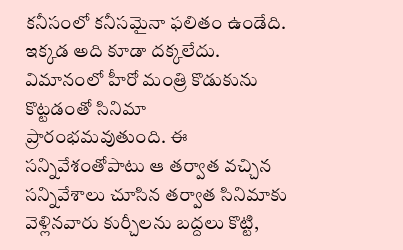కనీసంలో కనీసమైనా ఫలితం ఉండేది. ఇక్కడ అది కూడా దక్కలేదు. విమానంలో హీరో మంత్రి కొడుకును కొట్టడంతో సినిమా ప్రారంభమవుతుంది. ఈ సన్నివేశంతోపాటు ఆ తర్వాత వచ్చిన సన్నివేశాలు చూసిన తర్వాత సినిమాకు వెళ్లినవారు కుర్చీలను బద్దలు కొట్టి,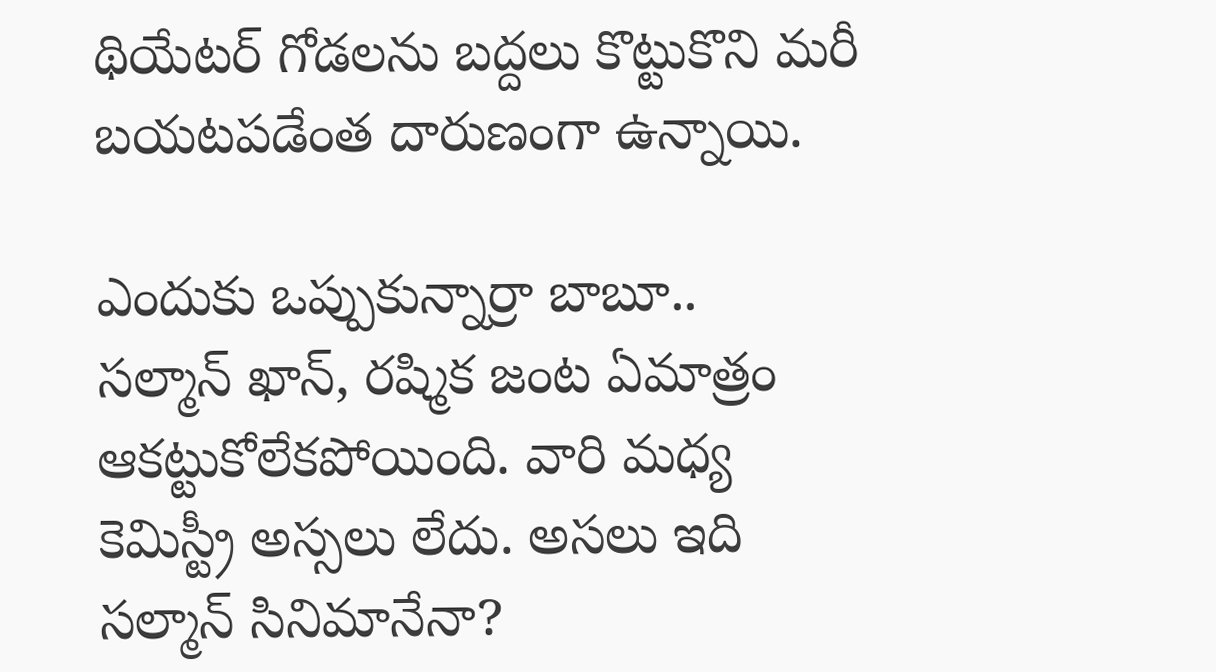థియేటర్ గోడలను బద్దలు కొట్టుకొని మరీ బయటపడేంత దారుణంగా ఉన్నాయి.

ఎందుకు ఒప్పుకున్నార్రా బాబూ..
సల్మాన్ ఖాన్, రష్మిక జంట ఏమాత్రం ఆకట్టుకోలేకపోయింది. వారి మధ్య కెమిస్ట్రీ అస్సలు లేదు. అసలు ఇది సల్మాన్ సినిమానేనా?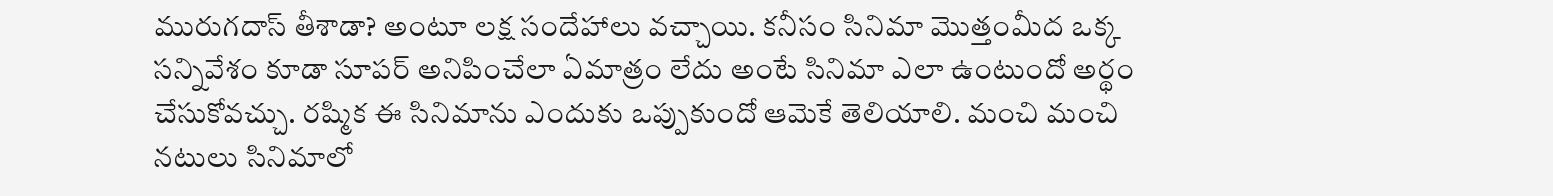మురుగదాస్ తీశాడా? అంటూ లక్ష సందేహాలు వచ్చాయి. కనీసం సినిమా మొత్తంమీద ఒక్క సన్నివేశం కూడా సూపర్ అనిపించేలా ఏమాత్రం లేదు అంటే సినిమా ఎలా ఉంటుందో అర్థం చేసుకోవచ్చు. రష్మిక ఈ సినిమాను ఎందుకు ఒప్పుకుందో ఆమెకే తెలియాలి. మంచి మంచి నటులు సినిమాలో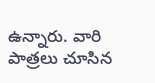ఉన్నారు. వారి పాత్రలు చూసిన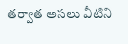తర్వాత అసలు వీటిని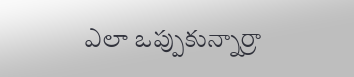ఎలా ఒప్పుకున్నార్రా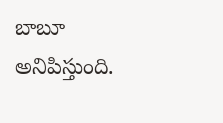బాబూ అనిపిస్తుంది.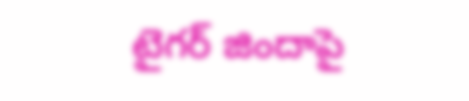టైగర్ జిందాపై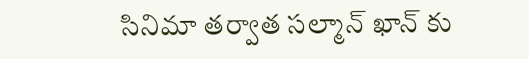సినిమా తర్వాత సల్మాన్ ఖాన్ కు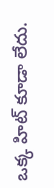ఒక్క హిట్ కూడా లేదు.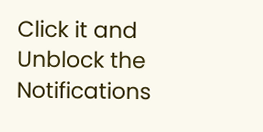Click it and Unblock the Notifications